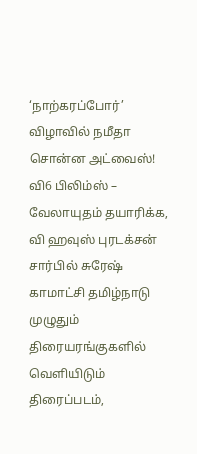‘நாற்கரப்போர்’ விழாவில் நமீதா சொன்ன அட்வைஸ்!
வி6 பிலிம்ஸ் – வேலாயுதம் தயாரிக்க, வி ஹவுஸ் புரடக்சன் சார்பில் சுரேஷ் காமாட்சி தமிழ்நாடு முழுதும் திரையரங்குகளில் வெளியிடும் திரைப்படம்,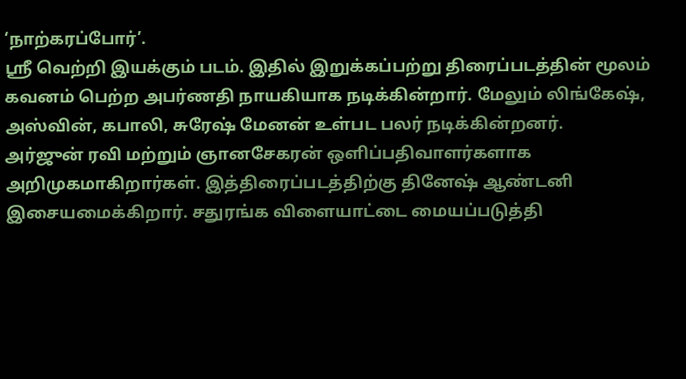‘நாற்கரப்போர்’.
ஸ்ரீ வெற்றி இயக்கும் படம். இதில் இறுக்கப்பற்று திரைப்படத்தின் மூலம் கவனம் பெற்ற அபர்ணதி நாயகியாக நடிக்கின்றார். மேலும் லிங்கேஷ், அஸ்வின், கபாலி, சுரேஷ் மேனன் உள்பட பலர் நடிக்கின்றனர்.
அர்ஜுன் ரவி மற்றும் ஞானசேகரன் ஒளிப்பதிவாளர்களாக அறிமுகமாகிறார்கள். இத்திரைப்படத்திற்கு தினேஷ் ஆண்டனி இசையமைக்கிறார். சதுரங்க விளையாட்டை மையப்படுத்தி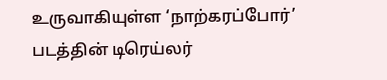உருவாகியுள்ள ‘நாற்கரப்போர்’ படத்தின் டிரெய்லர்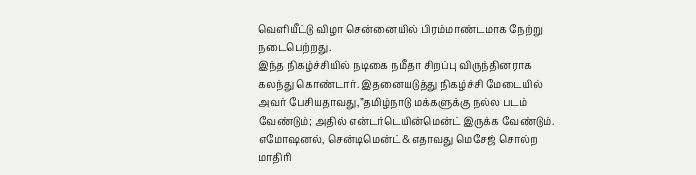வெளியீட்டு விழா சென்னையில் பிரம்மாண்டமாக நேற்று நடைபெற்றது.
இந்த நிகழ்ச்சியில் நடிகை நமீதா சிறப்பு விருந்தினராக கலந்து கொண்டார். இதனையடுத்து நிகழ்ச்சி மேடையில் அவர் பேசியதாவது,”தமிழ்நாடு மக்களுக்கு நல்ல படம் வேண்டும்; அதில் என்டர்டெயின்மென்ட் இருக்க வேண்டும். எமோஷனல், சென்டிமென்ட்& எதாவது மெசேஜ் சொல்ற மாதிரி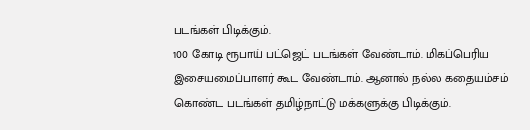படங்கள் பிடிக்கும்.
100 கோடி ரூபாய் பட்ஜெட் படங்கள் வேண்டாம். மிகப்பெரிய இசையமைப்பாளர் கூட வேண்டாம். ஆனால் நல்ல கதையம்சம் கொண்ட படங்கள் தமிழ்நாட்டு மக்களுக்கு பிடிக்கும்.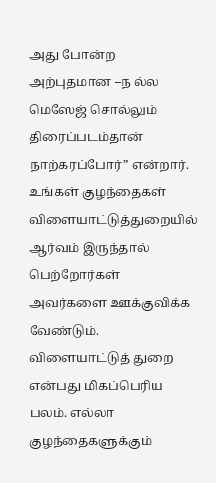அது போன்ற அற்புதமான –ந ல்ல மெஸேஜ் சொல்லும் திரைப்படம்தான் நாற்கரப்போர்” என்றார்.
உங்கள் குழந்தைகள் விளையாட்டுத்துறையில் ஆர்வம் இருந்தால் பெற்றோர்கள் அவர்களை ஊக்குவிக்க வேண்டும். விளையாட்டுத் துறை என்பது மிகப்பெரிய பலம். எல்லா குழந்தைகளுக்கும்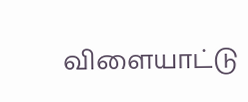விளையாட்டு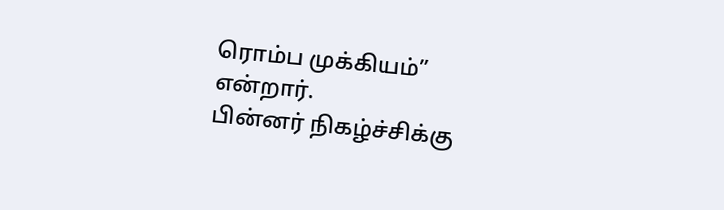ரொம்ப முக்கியம்” என்றார்.
பின்னர் நிகழ்ச்சிக்கு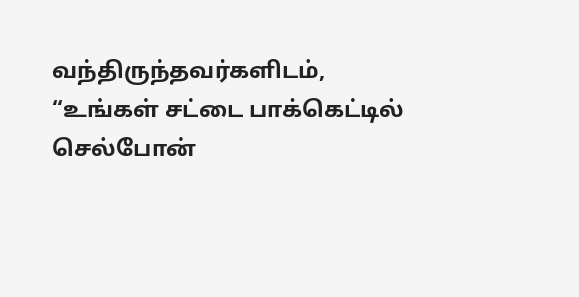வந்திருந்தவர்களிடம், “உங்கள் சட்டை பாக்கெட்டில் செல்போன்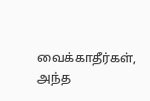வைக்காதீர்கள், அந்த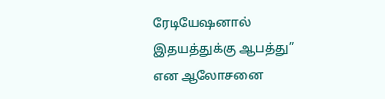ரேடியேஷனால் இதயத்துக்கு ஆபத்து” என ஆலோசனை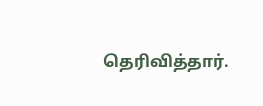தெரிவித்தார்.